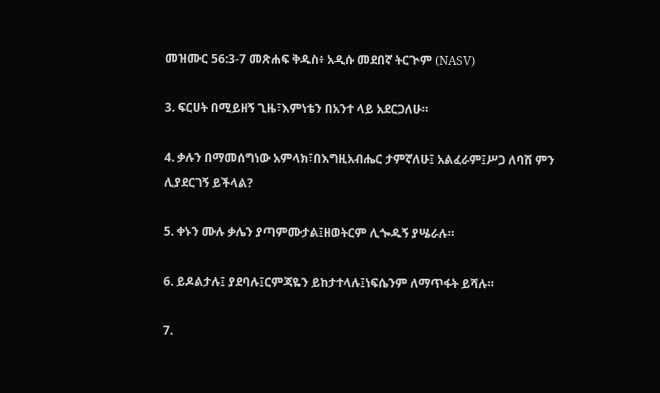መዝሙር 56:3-7 መጽሐፍ ቅዱስ፥ አዲሱ መደበኛ ትርጒም (NASV)

3. ፍርሀት በሚይዘኝ ጊዜ፣እምነቴን በአንተ ላይ አደርጋለሁ።

4. ቃሉን በማመሰግነው አምላክ፣በእግዚአብሔር ታምኛለሁ፤ አልፈራም፤ሥጋ ለባሽ ምን ሊያደርገኝ ይችላል?

5. ቀኑን ሙሉ ቃሌን ያጣምሙታል፤ዘወትርም ሊጐዱኝ ያሤራሉ።

6. ይዶልታሉ፤ ያደባሉ፤ርምጃዬን ይከታተላሉ፤ነፍሴንም ለማጥፋት ይሻሉ።

7.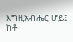እግዚአብሔር ሆይ፤ ከቶ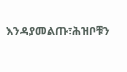እንዳያመልጡ፣ሕዝቦቹን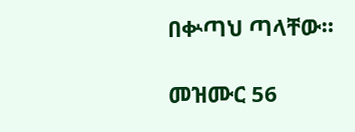በቍጣህ ጣላቸው።

መዝሙር 56